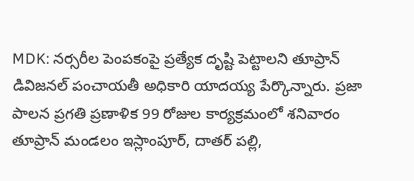MDK: నర్సరీల పెంపకంపై ప్రత్యేక దృష్టి పెట్టాలని తూప్రాన్ డివిజనల్ పంచాయతీ అధికారి యాదయ్య పేర్కొన్నారు. ప్రజా పాలన ప్రగతి ప్రణాళిక 99 రోజుల కార్యక్రమంలో శనివారం తూప్రాన్ మండలం ఇస్లాంపూర్, దాతర్ పల్లి,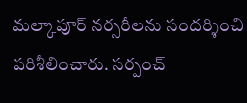మల్కాపూర్ నర్సరీలను సందర్శించి పరిశీలించారు. సర్పంచ్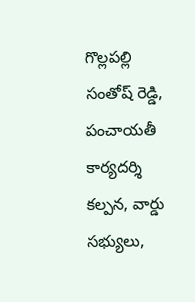గొల్లపల్లి సంతోష్ రెడ్డి, పంచాయతీ కార్యదర్శి కల్పన, వార్డు సభ్యులు,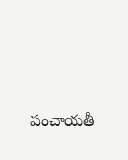పంచాయతీ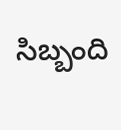సిబ్బంది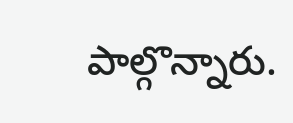పాల్గొన్నారు.